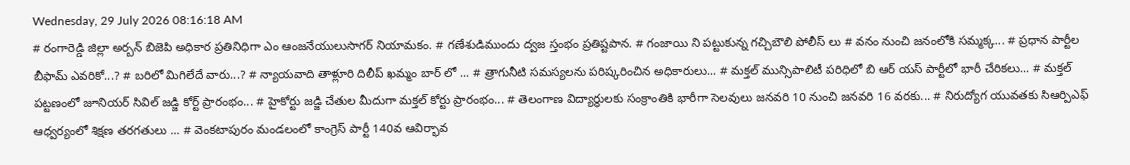Wednesday, 29 July 2026 08:16:18 AM
# రంగారెడ్డి జిల్లా అర్బన్ బిజెపి అధికార ప్రతినిధిగా ఎం ఆంజనేయులుసాగర్ నియామకం. # గణేశుడిముందు ద్వజ స్తంభం ప్రతిష్టపాన. # గంజాయి ని పట్టుకున్న గచ్చిబౌలి పోలీస్ లు # వనం నుంచి జనంలోకి సమ్మక్క... # ప్రధాన పార్టీల బీఫామ్ ఎవరికో...? # బరిలో మిగిలేదే వారు...? # న్యాయవాది తాళ్లూరి దిలీప్ ఖమ్మం బార్ లో ... # త్రాగునీటి సమస్యలను పరిష్కరించిన అధికారులు... # మక్తల్ మున్సిపాలిటీ పరిధిలో బి ఆర్ యస్ పార్టీలో భారీ చేరికలు... # మక్తల్ పట్టణంలో జూనియర్ సివిల్ జడ్జి కోర్ట్ ప్రారంభం... # హైకోర్టు జడ్జి చేతుల మీదుగా మక్తల్ కోర్టు ప్రారంభం... # తెలంగాణ విద్యార్ధులకు సంక్రాంతికి భారీగా సెలవులు జనవరి 10 నుంచి జనవరి 16 వరకు... # నిరుద్యోగ యువతకు సిఆర్పిఎఫ్ ఆధ్వర్యంలో శిక్షణ తరగతులు ... # వెంకటాపురం మండలంలో కాంగ్రెస్ పార్టీ 140వ ఆవిర్భావ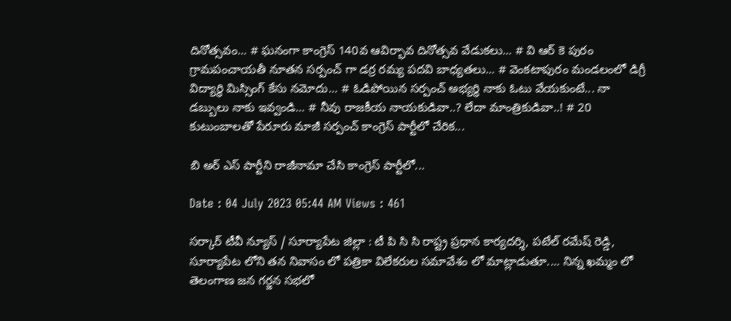దినోత్సవం... # ఘనంగా కాంగ్రెస్ 140వ ఆవిర్భావ దినోత్సవ వేడుకలు... # వి ఆర్ కె పురం గ్రామపంచాయతీ నూతన సర్పంచ్ గా డర్ర రమ్య పదవి బాధ్యతలు... # వెంకటాపురం మండలంలో డిగ్రీ విద్యార్థి మిస్సింగ్ కేసు నమోదు... # ఓడిపోయిన సర్పంచ్ అభ్యర్థి నాకు ఓటు వేయకుంటే... నా డబ్బులు నాకు ఇవ్వండి... # నీవు రాజకీయ నాయకుడివా..? లేదా మాంత్రికుడివా..! # 20 కుటుంబాలతో పేరూరు మాజీ సర్పంచ్ కాంగ్రెస్ పార్టీలో చేరిక...

బి అర్ ఎస్ పార్టీని రాజీనామా చేసి కాంగ్రెస్ పార్టీలో...

Date : 04 July 2023 05:44 AM Views : 461

సర్కార్ టీవీ న్యూస్ / సూర్యాపేట జిల్లా : టీ పి సి సి రాష్ట్ర ప్రధాన కార్యదర్శి, పటేల్ రమేష్ రెడ్డి, సూర్యాపేట లోని తన నివాసం లో పత్రికా విలేకరుల సమావేశం లో మాట్లాడుతూ.... నిన్న ఖమ్మం లో తెలంగాణ జన గర్జన సభలో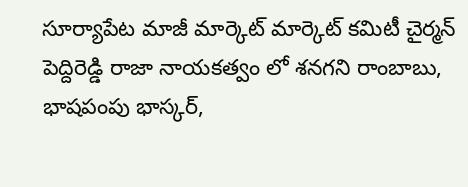సూర్యాపేట మాజీ మార్కెట్ మార్కెట్ కమిటీ చైర్మన్ పెద్దిరెడ్డి రాజా నాయకత్వం లో శనగని రాంబాబు, భాషపంపు భాస్కర్,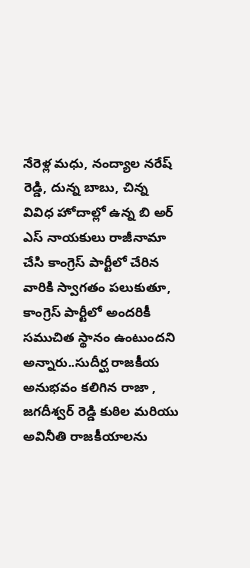నేరెళ్ల మధు, నంద్యాల నరేష్ రెడ్డి, దున్న బాబు, చిన్న వివిధ హోదాల్లో ఉన్న బి అర్ ఎస్ నాయకులు రాజీనామా చేసి కాంగ్రెస్ పార్టీలో చేరిన వారికి స్వాగతం పలుకుతూ, కాంగ్రెస్ పార్టీలో అందరికీ సముచిత స్థానం ఉంటుందని అన్నారు..సుదీర్ఘ రాజకీయ అనుభవం కలిగిన రాజా , జగదీశ్వర్ రెడ్డి కుఠిల మరియు అవినీతి రాజకీయాలను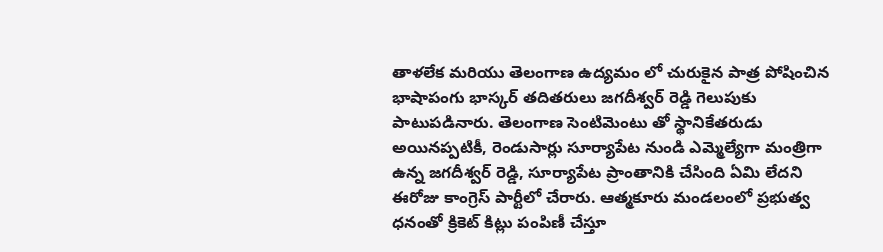తాళలేక మరియు తెలంగాణ ఉద్యమం లో చురుకైన పాత్ర పోషించిన భాషాపంగు భాస్కర్ తదితరులు జగదీశ్వర్ రెడ్డి గెలుపుకు పాటుపడినారు. తెలంగాణ సెంటిమెంటు తో స్థానికేతరుడు అయినప్పటికీ, రెండుసార్లు సూర్యాపేట నుండి ఎమ్మెల్యేగా మంత్రిగా ఉన్న జగదీశ్వర్ రెడ్డి, సూర్యాపేట ప్రాంతానికి చేసింది ఏమి లేదని ఈరోజు కాంగ్రెస్ పార్టీలో చేరారు. ఆత్మకూరు మండలంలో ప్రభుత్వ ధనంతో క్రికెట్ కిట్లు పంపిణీ చేస్తూ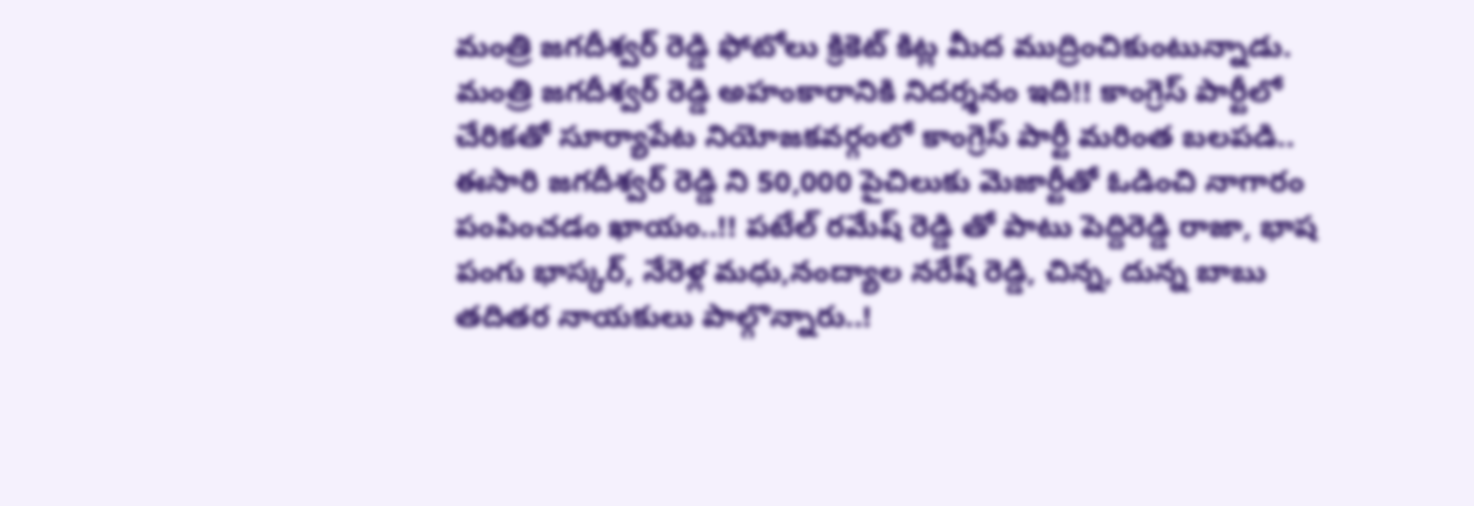మంత్రి జగదీశ్వర్ రెడ్డి ఫోటోలు క్రికెట్ కిట్ల మీద ముద్రించికుంటున్నాడు. మంత్రి జగదీశ్వర్ రెడ్డి అహంకారానికి నిదర్శనం ఇది!! కాంగ్రెస్ పార్టీలో చేరికతో సూర్యాపేట నియోజకవర్గంలో కాంగ్రెస్ పార్టీ మరింత బలపడి.. ఈసారి జగదీశ్వర్ రెడ్డి ని 50,000 పైచిలుకు మెజార్టీతో ఓడించి నాగారం పంపించడం ఖాయం..!! పటేల్ రమేష్ రెడ్డి తో పాటు పెద్దిరెడ్డి రాజా, భాష పంగు భాస్కర్, నేరెళ్ల మధు,నంద్యాల నరేష్ రెడ్డి, చిన్న, దున్న బాబు తదితర నాయకులు పాల్గొన్నారు..!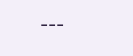---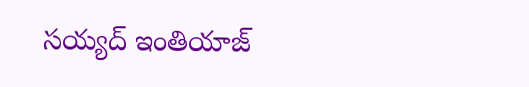సయ్యద్ ఇంతియాజ్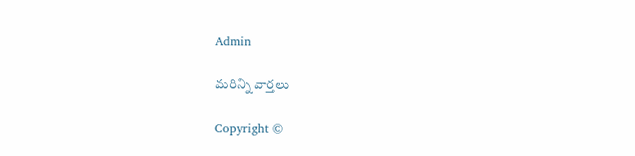Admin

మరిన్ని వార్తలు

Copyright ©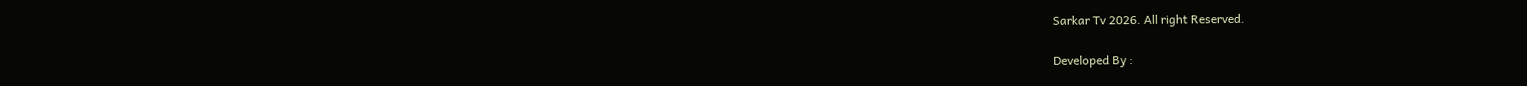Sarkar Tv 2026. All right Reserved.

Developed By :